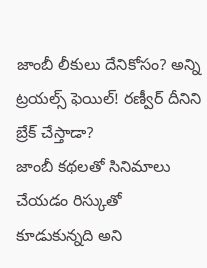జాంబీ లీకులు దేనికోసం? అన్ని ట్రయల్స్ ఫెయిల్! రణ్వీర్ దీనిని బ్రేక్ చేస్తాడా?
జాంబీ కథలతో సినిమాలు చేయడం రిస్కుతో కూడుకున్నది అని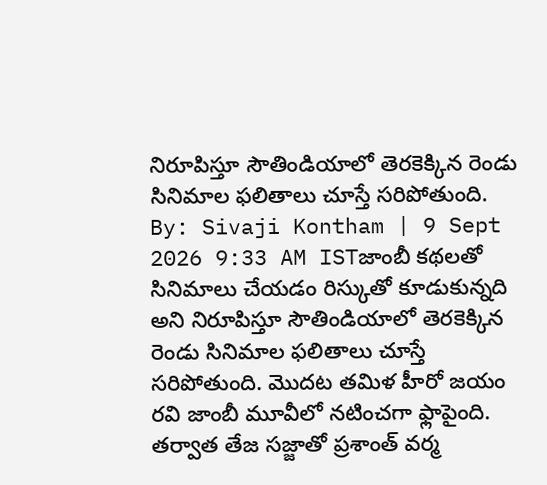నిరూపిస్తూ సౌతిండియాలో తెరకెక్కిన రెండు సినిమాల ఫలితాలు చూస్తే సరిపోతుంది.
By: Sivaji Kontham | 9 Sept 2026 9:33 AM ISTజాంబీ కథలతో సినిమాలు చేయడం రిస్కుతో కూడుకున్నది అని నిరూపిస్తూ సౌతిండియాలో తెరకెక్కిన రెండు సినిమాల ఫలితాలు చూస్తే సరిపోతుంది. మొదట తమిళ హీరో జయం రవి జాంబీ మూవీలో నటించగా ఫ్లాపైంది. తర్వాత తేజ సజ్జాతో ప్రశాంత్ వర్మ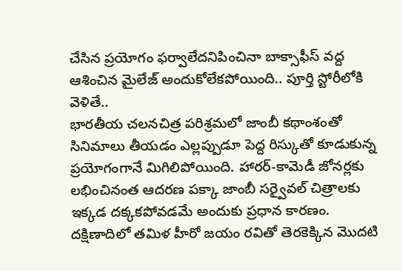చేసిన ప్రయోగం ఫర్వాలేదనిపించినా బాక్సాఫీస్ వద్ద ఆశించిన మైలేజ్ అందుకోలేకపోయింది.. పూర్తి స్టోరీలోకి వెళితే..
భారతీయ చలనచిత్ర పరిశ్రమలో జాంబీ కథాంశంతో సినిమాలు తీయడం ఎల్లప్పుడూ పెద్ద రిస్కుతో కూడుకున్న ప్రయోగంగానే మిగిలిపోయింది. హారర్-కామెడీ జోనర్లకు లభించినంత ఆదరణ పక్కా జాంబీ సర్వైవల్ చిత్రాలకు ఇక్కడ దక్కకపోవడమే అందుకు ప్రధాన కారణం. దక్షిణాదిలో తమిళ హీరో జయం రవితో తెరకెక్కిన మొదటి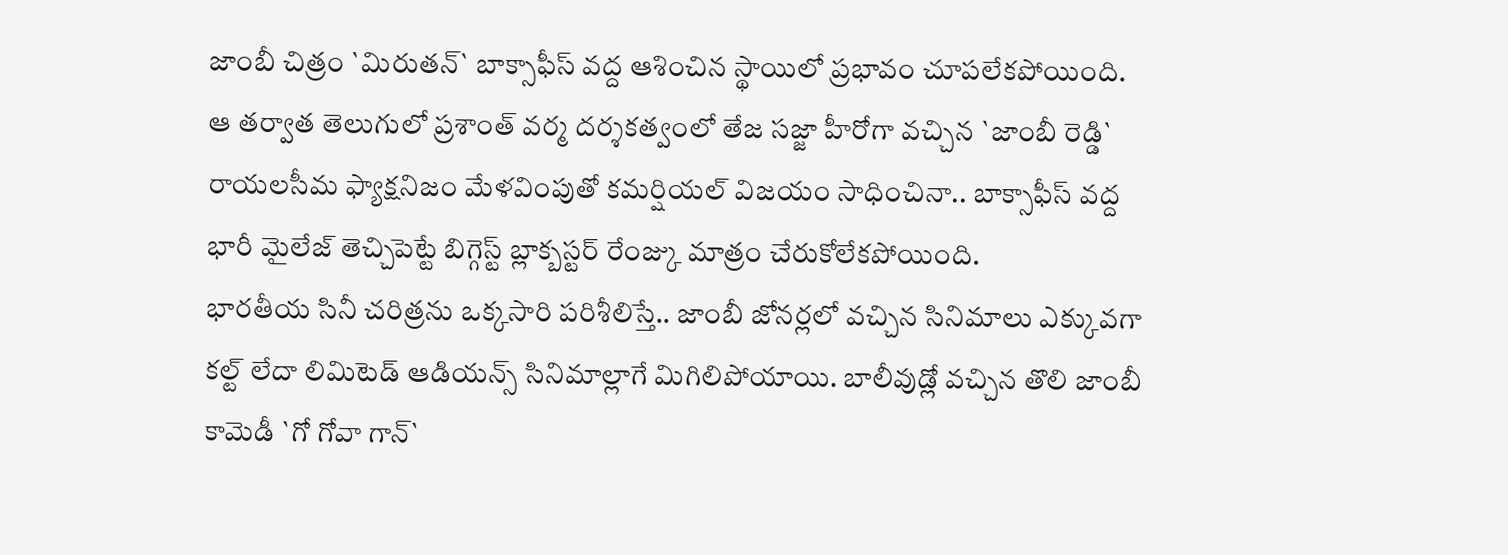జాంబీ చిత్రం `మిరుతన్` బాక్సాఫీస్ వద్ద ఆశించిన స్థాయిలో ప్రభావం చూపలేకపోయింది. ఆ తర్వాత తెలుగులో ప్రశాంత్ వర్మ దర్శకత్వంలో తేజ సజ్జా హీరోగా వచ్చిన `జాంబీ రెడ్డి` రాయలసీమ ఫ్యాక్షనిజం మేళవింపుతో కమర్షియల్ విజయం సాధించినా.. బాక్సాఫీస్ వద్ద భారీ మైలేజ్ తెచ్చిపెట్టే బిగ్గెస్ట్ బ్లాక్బస్టర్ రేంజ్కు మాత్రం చేరుకోలేకపోయింది.
భారతీయ సినీ చరిత్రను ఒక్కసారి పరిశీలిస్తే.. జాంబీ జోనర్లలో వచ్చిన సినిమాలు ఎక్కువగా కల్ట్ లేదా లిమిటెడ్ ఆడియన్స్ సినిమాల్లాగే మిగిలిపోయాయి. బాలీవుడ్లో వచ్చిన తొలి జాంబీ కామెడీ `గో గోవా గాన్`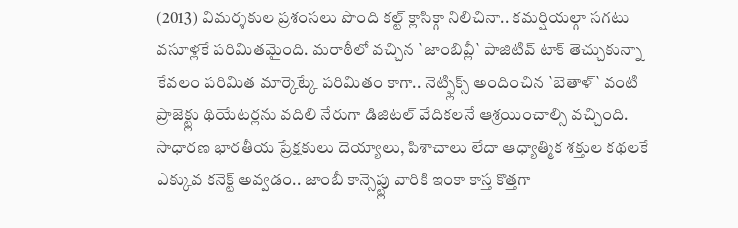(2013) విమర్శకుల ప్రశంసలు పొంది కల్ట్ క్లాసిక్గా నిలిచినా.. కమర్షియల్గా సగటు వసూళ్లకే పరిమితమైంది. మరాఠీలో వచ్చిన `జాంబివ్లీ` పాజిటివ్ టాక్ తెచ్చుకున్నా కేవలం పరిమిత మార్కెట్కే పరిమితం కాగా.. నెట్ఫ్లిక్స్ అందించిన `బెతాళ్` వంటి ప్రాజెక్ట్లు థియేటర్లను వదిలి నేరుగా డిజిటల్ వేదికలనే ఆశ్రయించాల్సి వచ్చింది. సాధారణ భారతీయ ప్రేక్షకులు దెయ్యాలు, పిశాచాలు లేదా ఆధ్యాత్మిక శక్తుల కథలకే ఎక్కువ కనెక్ట్ అవ్వడం.. జాంబీ కాన్సెప్ట్లు వారికి ఇంకా కాస్త కొత్తగా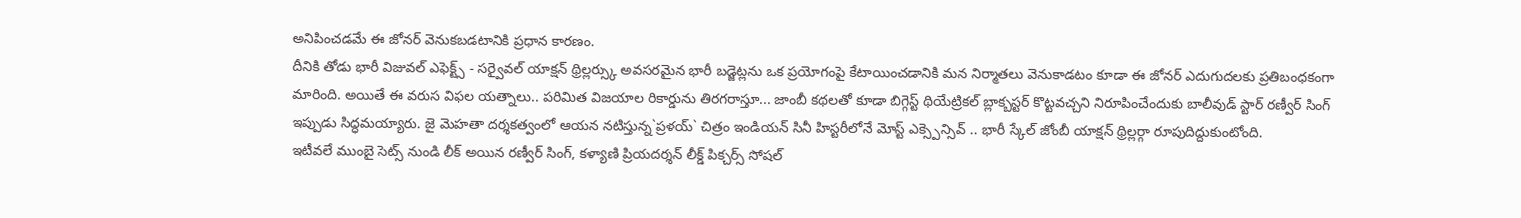అనిపించడమే ఈ జోనర్ వెనుకబడటానికి ప్రధాన కారణం.
దీనికి తోడు భారీ విజువల్ ఎఫెక్ట్స్ - సర్వైవల్ యాక్షన్ థ్రిల్లర్స్కు అవసరమైన భారీ బడ్జెట్లను ఒక ప్రయోగంపై కేటాయించడానికి మన నిర్మాతలు వెనుకాడటం కూడా ఈ జోనర్ ఎదుగుదలకు ప్రతిబంధకంగా మారింది. అయితే ఈ వరుస విఫల యత్నాలు.. పరిమిత విజయాల రికార్డును తిరగరాస్తూ... జాంబీ కథలతో కూడా బిగ్గెస్ట్ థియేట్రికల్ బ్లాక్బస్టర్ కొట్టవచ్చని నిరూపించేందుకు బాలీవుడ్ స్టార్ రణ్వీర్ సింగ్ ఇప్పుడు సిద్ధమయ్యారు. జై మెహతా దర్శకత్వంలో ఆయన నటిస్తున్న`ప్రళయ్` చిత్రం ఇండియన్ సినీ హిస్టరీలోనే మోస్ట్ ఎక్స్పెన్సివ్ .. భారీ స్కేల్ జోంబీ యాక్షన్ థ్రిల్లర్గా రూపుదిద్దుకుంటోంది.
ఇటీవలే ముంబై సెట్స్ నుండి లీక్ అయిన రణ్వీర్ సింగ్, కళ్యాణి ప్రియదర్శన్ లీక్డ్ పిక్చర్స్ సోషల్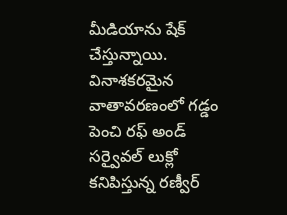మీడియాను షేక్ చేస్తున్నాయి. వినాశకరమైన వాతావరణంలో గడ్డం పెంచి రఫ్ అండ్ సర్వైవల్ లుక్లో కనిపిస్తున్న రణ్వీర్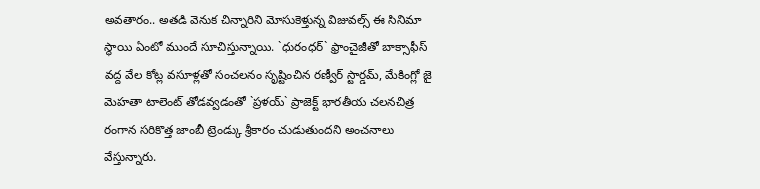అవతారం.. అతడి వెనుక చిన్నారిని మోసుకెళ్తున్న విజువల్స్ ఈ సినిమా స్థాయి ఏంటో ముందే సూచిస్తున్నాయి. `ధురంధర్` ఫ్రాంచైజీతో బాక్సాఫీస్ వద్ద వేల కోట్ల వసూళ్లతో సంచలనం సృష్టించిన రణ్వీర్ స్టార్డమ్, మేకింగ్లో జై మెహతా టాలెంట్ తోడవ్వడంతో `ప్రళయ్` ప్రాజెక్ట్ భారతీయ చలనచిత్ర రంగాన సరికొత్త జాంబీ ట్రెండ్కు శ్రీకారం చుడుతుందని అంచనాలు వేస్తున్నారు.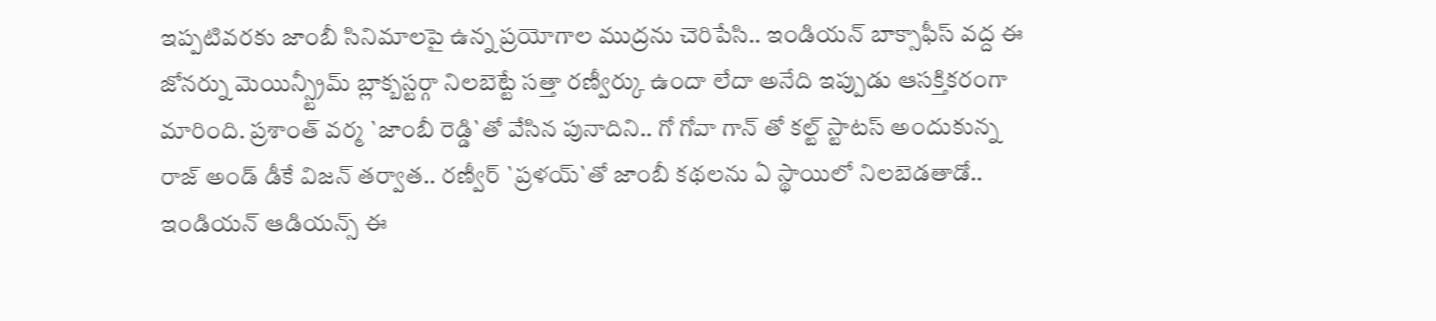ఇప్పటివరకు జాంబీ సినిమాలపై ఉన్న ప్రయోగాల ముద్రను చెరిపేసి.. ఇండియన్ బాక్సాఫీస్ వద్ద ఈ జోనర్ను మెయిన్స్ట్రీమ్ బ్లాక్బస్టర్గా నిలబెట్టే సత్తా రణ్వీర్కు ఉందా లేదా అనేది ఇప్పుడు ఆసక్తికరంగా మారింది. ప్రశాంత్ వర్మ `జాంబీ రెడ్డి`తో వేసిన పునాదిని.. గో గోవా గాన్ తో కల్ట్ స్టాటస్ అందుకున్న రాజ్ అండ్ డీకే విజన్ తర్వాత.. రణ్వీర్ `ప్రళయ్`తో జాంబీ కథలను ఏ స్థాయిలో నిలబెడతాడో.. ఇండియన్ ఆడియన్స్ ఈ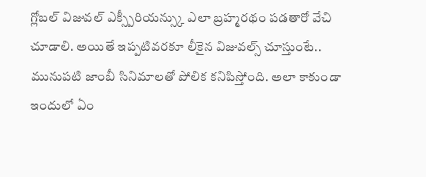గ్లోబల్ విజువల్ ఎక్స్పీరియన్స్కు ఎలా బ్రహ్మరథం పడతారో వేచి చూడాలి. అయితే ఇప్పటివరకూ లీకైన విజువల్స్ చూస్తుంటే.. మునుపటి జాంబీ సినిమాలతో పోలిక కనిపిస్తోంది. అలా కాకుండా ఇందులో ఏం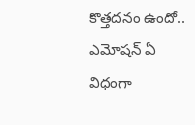కొత్తదనం ఉందో.. ఎమోషన్ ఏ విధంగా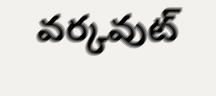వర్కవుట్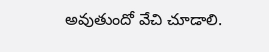అవుతుందో వేచి చూడాలి.